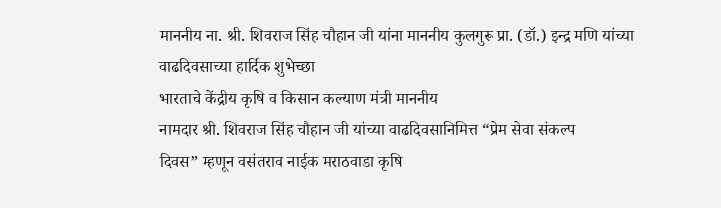माननीय ना. श्री. शिवराज सिंह चौहान जी यांना माननीय कुलगुरू प्रा. (डॉ.) इन्द्र मणि यांच्या वाढदिवसाच्या हार्दिक शुभेच्छा
भारताचे केंद्रीय कृषि व किसान कल्याण मंत्री माननीय
नामदार श्री. शिवराज सिंह चौहान जी यांच्या वाढदिवसानिमित्त “प्रेम सेवा संकल्प
दिवस” म्हणून वसंतराव नाईक मराठवाडा कृषि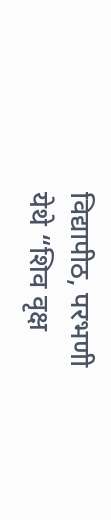विद्यापीठ, परभणी
येथे “शिव वृक्ष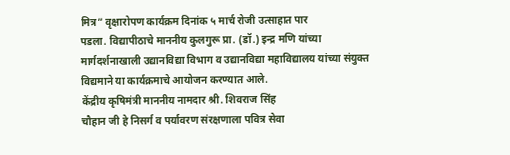मित्र” वृक्षारोपण कार्यक्रम दिनांक ५ मार्च रोजी उत्साहात पार
पडला. विद्यापीठाचे माननीय कुलगुरू प्रा. (डॉ.) इन्द्र मणि यांच्या
मार्गदर्शनाखाली उद्यानविद्या विभाग व उद्यानविद्या महाविद्यालय यांच्या संयुक्त
विद्यमाने या कार्यक्रमाचे आयोजन करण्यात आले.
केंद्रीय कृषिमंत्री माननीय नामदार श्री. शिवराज सिंह
चौहान जी हे निसर्ग व पर्यावरण संरक्षणाला पवित्र सेवा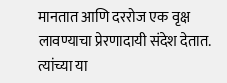मानतात आणि दररोज एक वृक्ष
लावण्याचा प्रेरणादायी संदेश देतात. त्यांच्या या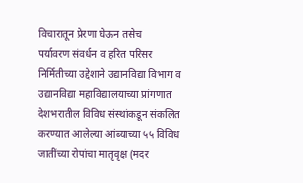विचारातून प्रेरणा घेऊन तसेच
पर्यावरण संवर्धन व हरित परिसर निर्मितीच्या उद्देशाने उद्यानविद्या विभाग व
उद्यानविद्या महाविद्यालयाच्या प्रांगणात देशभरातील विविध संस्थांकडून संकलित
करण्यात आलेल्या आंब्याच्या ५५ विविध जातींच्या रोपांचा मातृवृक्ष (मदर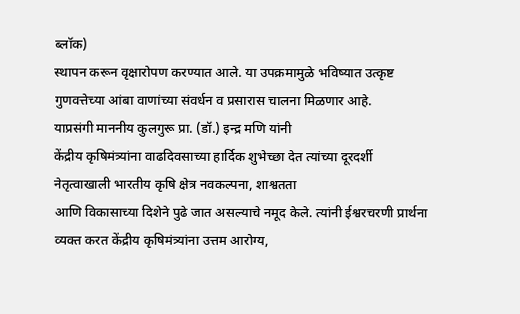ब्लॉक)
स्थापन करून वृक्षारोपण करण्यात आले. या उपक्रमामुळे भविष्यात उत्कृष्ट
गुणवत्तेच्या आंबा वाणांच्या संवर्धन व प्रसारास चालना मिळणार आहे.
याप्रसंगी माननीय कुलगुरू प्रा. (डॉ.) इन्द्र मणि यांनी
केंद्रीय कृषिमंत्र्यांना वाढदिवसाच्या हार्दिक शुभेच्छा देत त्यांच्या दूरदर्शी
नेतृत्वाखाली भारतीय कृषि क्षेत्र नवकल्पना, शाश्वतता
आणि विकासाच्या दिशेने पुढे जात असल्याचे नमूद केले. त्यांनी ईश्वरचरणी प्रार्थना
व्यक्त करत केंद्रीय कृषिमंत्र्यांना उत्तम आरोग्य,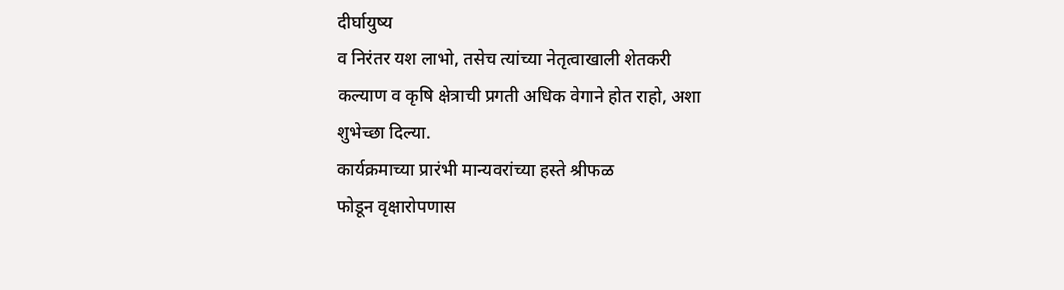दीर्घायुष्य
व निरंतर यश लाभो, तसेच त्यांच्या नेतृत्वाखाली शेतकरी
कल्याण व कृषि क्षेत्राची प्रगती अधिक वेगाने होत राहो, अशा
शुभेच्छा दिल्या.
कार्यक्रमाच्या प्रारंभी मान्यवरांच्या हस्ते श्रीफळ
फोडून वृक्षारोपणास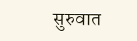सुरुवात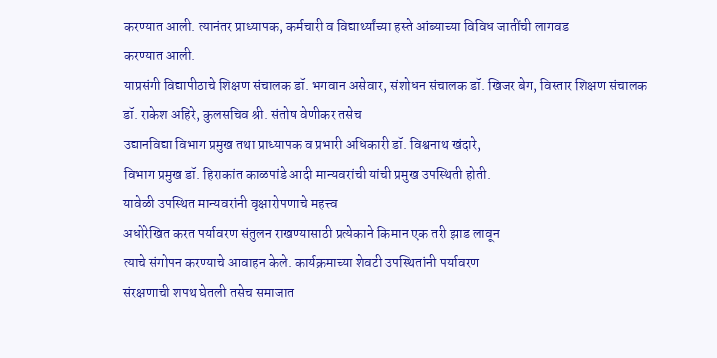करण्यात आली. त्यानंतर प्राध्यापक, कर्मचारी व विद्यार्थ्यांच्या हस्ते आंब्याच्या विविध जातींची लागवड
करण्यात आली.
याप्रसंगी विद्यापीठाचे शिक्षण संचालक डॉ. भगवान असेवार, संशोधन संचालक डॉ. खिजर बेग, विस्तार शिक्षण संचालक
डॉ. राकेश अहिरे, कुलसचिव श्री. संतोष वेणीकर तसेच
उद्यानविद्या विभाग प्रमुख तथा प्राध्यापक व प्रभारी अधिकारी डॉ. विश्वनाथ खंदारे,
विभाग प्रमुख डॉ. हिराकांत काळपांडे आदी मान्यवरांची यांची प्रमुख उपस्थिती होती.
यावेळी उपस्थित मान्यवरांनी वृक्षारोपणाचे महत्त्व
अधोरेखित करत पर्यावरण संतुलन राखण्यासाठी प्रत्येकाने किमान एक तरी झाड लावून
त्याचे संगोपन करण्याचे आवाहन केले. कार्यक्रमाच्या शेवटी उपस्थितांनी पर्यावरण
संरक्षणाची शपथ घेतली तसेच समाजात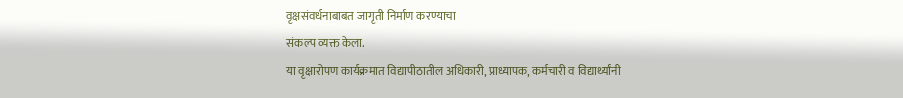वृक्षसंवर्धनाबाबत जागृती निर्माण करण्याचा
संकल्प व्यक्त केला.
या वृक्षारोपण कार्यक्रमात विद्यापीठातील अधिकारी, प्राध्यापक, कर्मचारी व विद्यार्थ्यांनी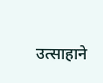उत्साहाने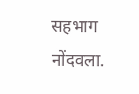सहभाग नोंदवला.